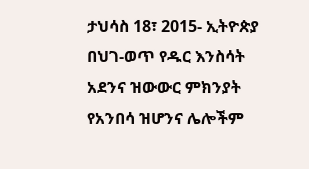ታህሳስ 18፣ 2015- ኢትዮጵያ በህገ-ወጥ የዱር እንስሳት አደንና ዝውውር ምክንያት የአንበሳ ዝሆንና ሌሎችም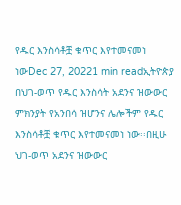የዱር እንስሳቶቿ ቁጥር እየተመናመነ ነውDec 27, 20221 min readኢትዮጵያ በህገ-ወጥ የዱር እንስሳት አደንና ዝውውር ምክንያት የአንበሳ ዝሆንና ሌሎችም የዱር እንስሳቶቿ ቁጥር እየተመናመነ ነው፡፡በዚሁ ህገ-ወጥ አደንና ዝውውር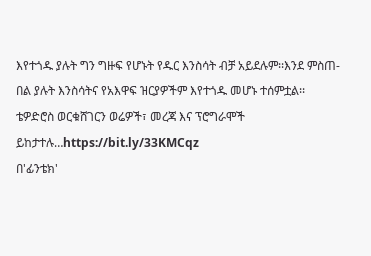እየተጎዱ ያሉት ግን ግዙፍ የሆኑት የዱር እንስሳት ብቻ አይደሉም፡፡እንደ ምስጠ-በል ያሉት እንስሳትና የአእዋፍ ዝርያዎችም እየተጎዱ መሆኑ ተሰምቷል፡፡ ቴዎድሮስ ወርቁሸገርን ወሬዎች፣ መረጃ እና ፕሮግራሞች ይከታተሉ…https://bit.ly/33KMCqz
በ'ፊንቴክ'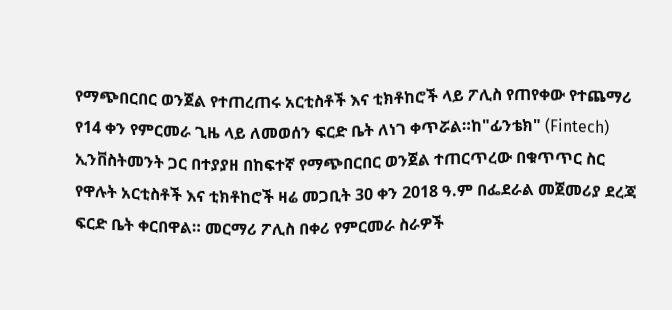የማጭበርበር ወንጀል የተጠረጠሩ አርቲስቶች እና ቲክቶከሮች ላይ ፖሊስ የጠየቀው የተጨማሪ የ14 ቀን የምርመራ ጊዜ ላይ ለመወሰን ፍርድ ቤት ለነገ ቀጥሯል።ከ"ፊንቴክ" (Fintech) ኢንቨስትመንት ጋር በተያያዘ በከፍተኛ የማጭበርበር ወንጀል ተጠርጥረው በቁጥጥር ስር የዋሉት አርቲስቶች እና ቲክቶከሮች ዛሬ መጋቢት 30 ቀን 2018 ዓ.ም በፌደራል መጀመሪያ ደረጃ ፍርድ ቤት ቀርበዋል። መርማሪ ፖሊስ በቀሪ የምርመራ ስራዎች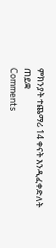ምክንያት ተጨማሪ 14 ቀናት እንዲፈቀድለት ጠይቋ
Comments